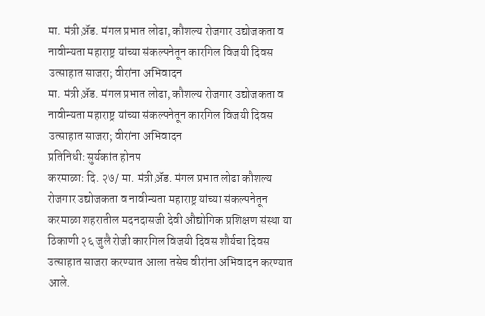मा. मंत्री अ़ॅड. मंगल प्रभात लोढा, कौशल्य रोजगार उद्योजकता व नावीन्यता महाराष्ट्र यांच्या संकल्पनेतून कारगिल विजयी दिवस उत्साहात साजरा; वीरांना अभिवादन
मा. मंत्री अ़ॅड. मंगल प्रभात लोढा, कौशल्य रोजगार उद्योजकता व नावीन्यता महाराष्ट्र यांच्या संकल्पनेतून कारगिल विजयी दिवस उत्साहात साजरा; वीरांना अभिवादन
प्रतिनिधी: सुर्यकांत होनप
करमाळा: दि. २७/ मा. मंत्री अ़ॅड. मंगल प्रभात लोढा कौशल्य रोजगार उद्योजकता व नावीन्यता महाराष्ट्र यांच्या संकल्पनेतून करमाळा शहरातील मदनदासजी देवी औद्योगिक प्रशिक्षण संस्था या ठिकाणी २६ जुलै रोजी कारगिल विजयी दिवस शौर्यचा दिवस उत्साहात साजरा करण्यात आला तसेच वीरांना अभिवादन करण्यात आले.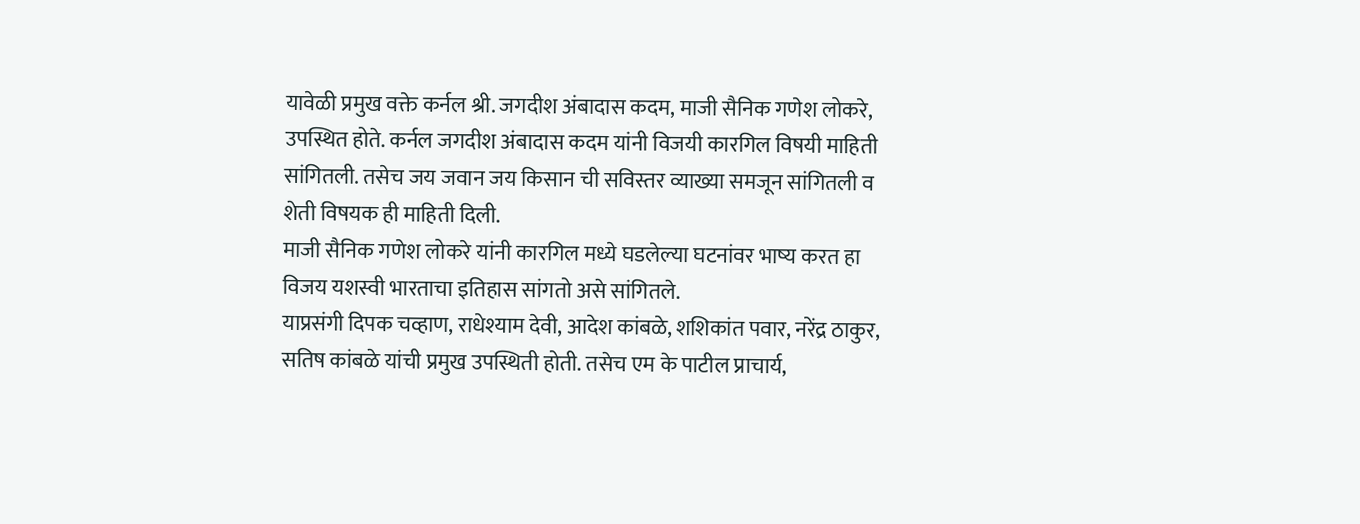यावेळी प्रमुख वक्ते कर्नल श्री. जगदीश अंबादास कदम, माजी सैनिक गणेश लोकरे, उपस्थित होते. कर्नल जगदीश अंबादास कदम यांनी विजयी कारगिल विषयी माहिती सांगितली. तसेच जय जवान जय किसान ची सविस्तर व्याख्या समजून सांगितली व शेती विषयक ही माहिती दिली.
माजी सैनिक गणेश लोकरे यांनी कारगिल मध्ये घडलेल्या घटनांवर भाष्य करत हा विजय यशस्वी भारताचा इतिहास सांगतो असे सांगितले.
याप्रसंगी दिपक चव्हाण, राधेश्याम देवी, आदेश कांबळे, शशिकांत पवार, नरेंद्र ठाकुर, सतिष कांबळे यांची प्रमुख उपस्थिती होती. तसेच एम के पाटील प्राचार्य,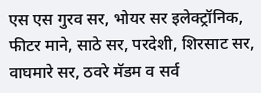एस एस गुरव सर, भोयर सर इलेक्ट्रॉनिक, फीटर माने, साठे सर, परदेशी, शिरसाट सर, वाघमारे सर, ठवरे मॅडम व सर्व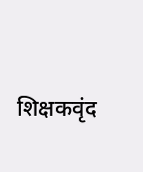शिक्षकवृंद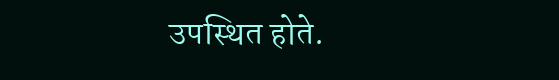उपस्थित होते.